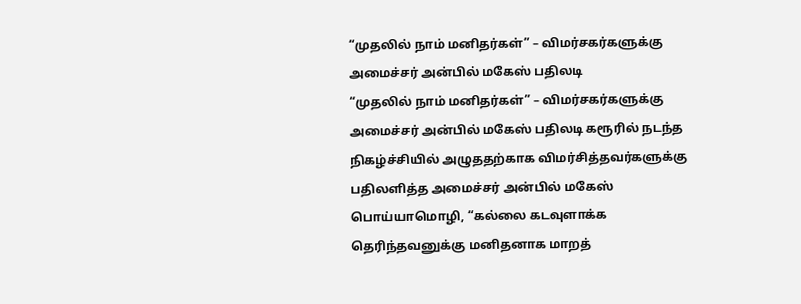“முதலில் நாம் மனிதர்கள்” – விமர்சகர்களுக்கு அமைச்சர் அன்பில் மகேஸ் பதிலடி
“முதலில் நாம் மனிதர்கள்” – விமர்சகர்களுக்கு அமைச்சர் அன்பில் மகேஸ் பதிலடி கரூரில் நடந்த நிகழ்ச்சியில் அழுததற்காக விமர்சித்தவர்களுக்கு பதிலளித்த அமைச்சர் அன்பில் மகேஸ் பொய்யாமொழி, “கல்லை கடவுளாக்க தெரிந்தவனுக்கு மனிதனாக மாறத்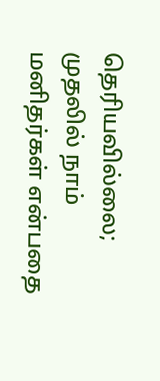தெரியவில்லை; முதலில் நாம் மனிதர்கள் என்பதை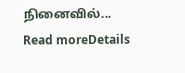நினைவில்...
Read moreDetails